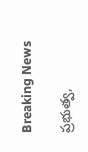Breaking News

ప్రభుత్వ,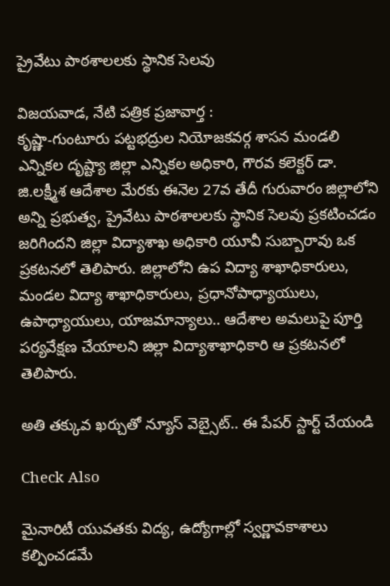ప్రైవేటు పాఠశాలలకు స్థానిక సెలవు

విజయవాడ, నేటి పత్రిక ప్రజావార్త :
కృష్ణా-గుంటూరు పట్టభద్రుల నియోజకవర్గ శాసన మండలి ఎన్నికల దృష్ట్యా జిల్లా ఎన్నికల అధికారి, గౌరవ కలెక్టర్ డా. జి.లక్ష్మీశ ఆదేశాల మేరకు ఈనెల 27వ తేదీ గురువారం జిల్లాలోని అన్ని ప్రభుత్వ, ప్రైవేటు పాఠశాలలకు స్థానిక సెలవు ప్రకటించడం జరిగిందని జిల్లా విద్యాశాఖ అధికారి యూవీ సుబ్బారావు ఒక ప్రకటనలో తెలిపారు. జిల్లాలోని ఉప విద్యా శాఖాధికారులు, మండల విద్యా శాఖాధికారులు, ప్రధానోపాధ్యాయులు, ఉపాధ్యాయులు, యాజమాన్యాలు.. ఆదేశాల అమలుపై పూర్తి పర్యవేక్షణ చేయాలని జిల్లా విద్యాశాఖాధికారి ఆ ప్రకటనలో తెలిపారు.

అతి తక్కువ ఖర్చుతో న్యూస్ వెబ్సైట్.. ఈ పేపర్ స్టార్ట్ చేయండి

Check Also

మైనారిటీ యువతకు విద్య, ఉద్యోగాల్లో స్వర్ణావకాశాలు కల్పించడమే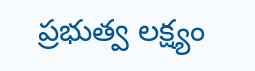ప్రభుత్వ లక్ష్యం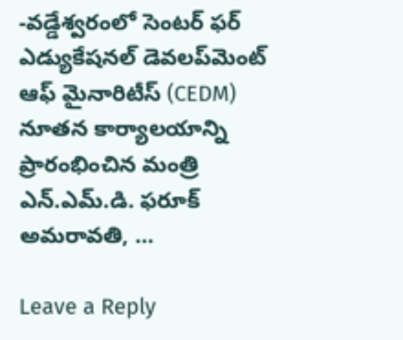-వడ్డేశ్వరంలో సెంటర్ ఫర్ ఎడ్యుకేషనల్ డెవలప్‌మెంట్ ఆఫ్ మైనారిటీస్ (CEDM) నూతన కార్యాలయాన్ని ప్రారంభించిన మంత్రి ఎన్.ఎమ్.డి. ఫరూక్ అమరావతి, …

Leave a Reply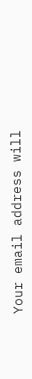Your email address will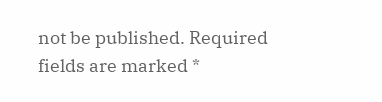not be published. Required fields are marked *